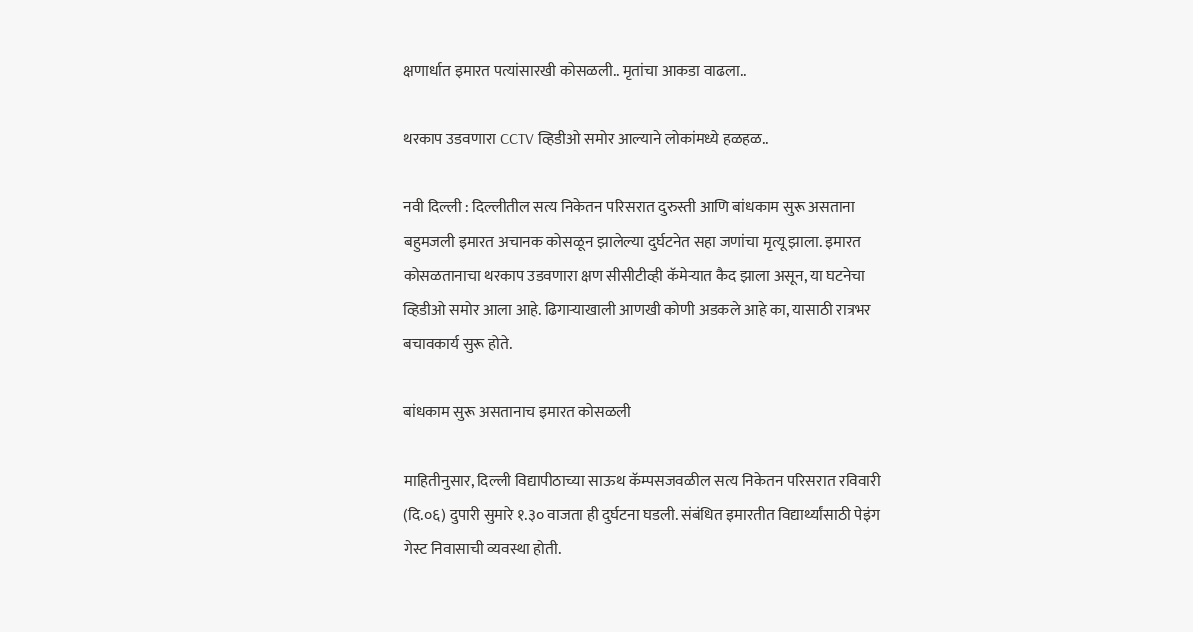क्षणार्धात इमारत पत्यांसारखी कोसळली.. मृतांचा आकडा वाढला..

थरकाप उडवणारा CCTV व्हिडीओ समोर आल्याने लोकांमध्ये हळहळ..

नवी दिल्ली : दिल्लीतील सत्य निकेतन परिसरात दुरुस्ती आणि बांधकाम सुरू असताना बहुमजली इमारत अचानक कोसळून झालेल्या दुर्घटनेत सहा जणांचा मृत्यू झाला. इमारत कोसळतानाचा थरकाप उडवणारा क्षण सीसीटीव्ही कॅमेऱ्यात कैद झाला असून, या घटनेचा व्हिडीओ समोर आला आहे. ढिगाऱ्याखाली आणखी कोणी अडकले आहे का, यासाठी रात्रभर बचावकार्य सुरू होते.

बांधकाम सुरू असतानाच इमारत कोसळली

माहितीनुसार, दिल्ली विद्यापीठाच्या साऊथ कॅम्पसजवळील सत्य निकेतन परिसरात रविवारी (दि.०६) दुपारी सुमारे १.३० वाजता ही दुर्घटना घडली. संबंधित इमारतीत विद्यार्थ्यांसाठी पेइंग गेस्ट निवासाची व्यवस्था होती.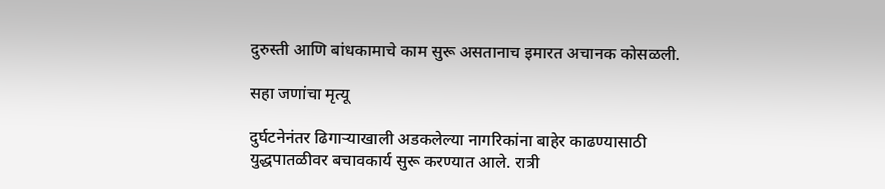दुरुस्ती आणि बांधकामाचे काम सुरू असतानाच इमारत अचानक कोसळली.

सहा जणांचा मृत्यू

दुर्घटनेनंतर ढिगाऱ्याखाली अडकलेल्या नागरिकांना बाहेर काढण्यासाठी युद्धपातळीवर बचावकार्य सुरू करण्यात आले. रात्री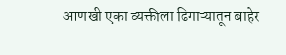आणखी एका व्यक्तीला ढिगाऱ्यातून बाहेर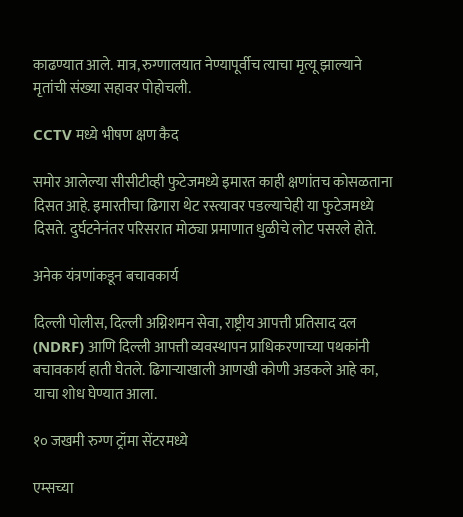काढण्यात आले. मात्र, रुग्णालयात नेण्यापूर्वीच त्याचा मृत्यू झाल्याने मृतांची संख्या सहावर पोहोचली.

CCTV मध्ये भीषण क्षण कैद

समोर आलेल्या सीसीटीव्ही फुटेजमध्ये इमारत काही क्षणांतच कोसळताना दिसत आहे. इमारतीचा ढिगारा थेट रस्त्यावर पडल्याचेही या फुटेजमध्ये दिसते. दुर्घटनेनंतर परिसरात मोठ्या प्रमाणात धुळीचे लोट पसरले होते.

अनेक यंत्रणांकडून बचावकार्य

दिल्ली पोलीस, दिल्ली अग्निशमन सेवा, राष्ट्रीय आपत्ती प्रतिसाद दल (NDRF) आणि दिल्ली आपत्ती व्यवस्थापन प्राधिकरणाच्या पथकांनी बचावकार्य हाती घेतले. ढिगाऱ्याखाली आणखी कोणी अडकले आहे का, याचा शोध घेण्यात आला.

१० जखमी रुग्ण ट्रॉमा सेंटरमध्ये

एम्सच्या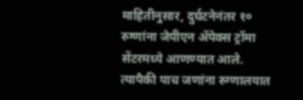माहितीनुसार, दुर्घटनेनंतर १० रुग्णांना जेपीएन ॲपेक्स ट्रॉमा सेंटरमध्ये आणण्यात आले. त्यापैकी पाच जणांना रुग्णालयात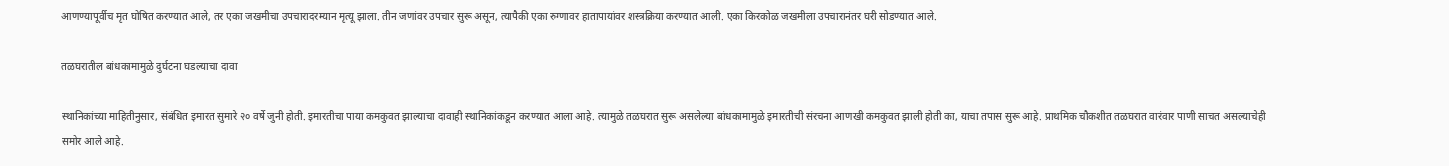आणण्यापूर्वीच मृत घोषित करण्यात आले, तर एका जखमीचा उपचारादरम्यान मृत्यू झाला. तीन जणांवर उपचार सुरू असून, त्यापैकी एका रुग्णावर हातापायांवर शस्त्रक्रिया करण्यात आली. एका किरकोळ जखमीला उपचारानंतर घरी सोडण्यात आले.

तळघरातील बांधकामामुळे दुर्घटना घडल्याचा दावा

स्थानिकांच्या माहितीनुसार, संबंधित इमारत सुमारे २० वर्षे जुनी होती. इमारतीचा पाया कमकुवत झाल्याचा दावाही स्थानिकांकडून करण्यात आला आहे. त्यामुळे तळघरात सुरू असलेल्या बांधकामामुळे इमारतीची संरचना आणखी कमकुवत झाली होती का, याचा तपास सुरू आहे. प्राथमिक चौकशीत तळघरात वारंवार पाणी साचत असल्याचेही समोर आले आहे.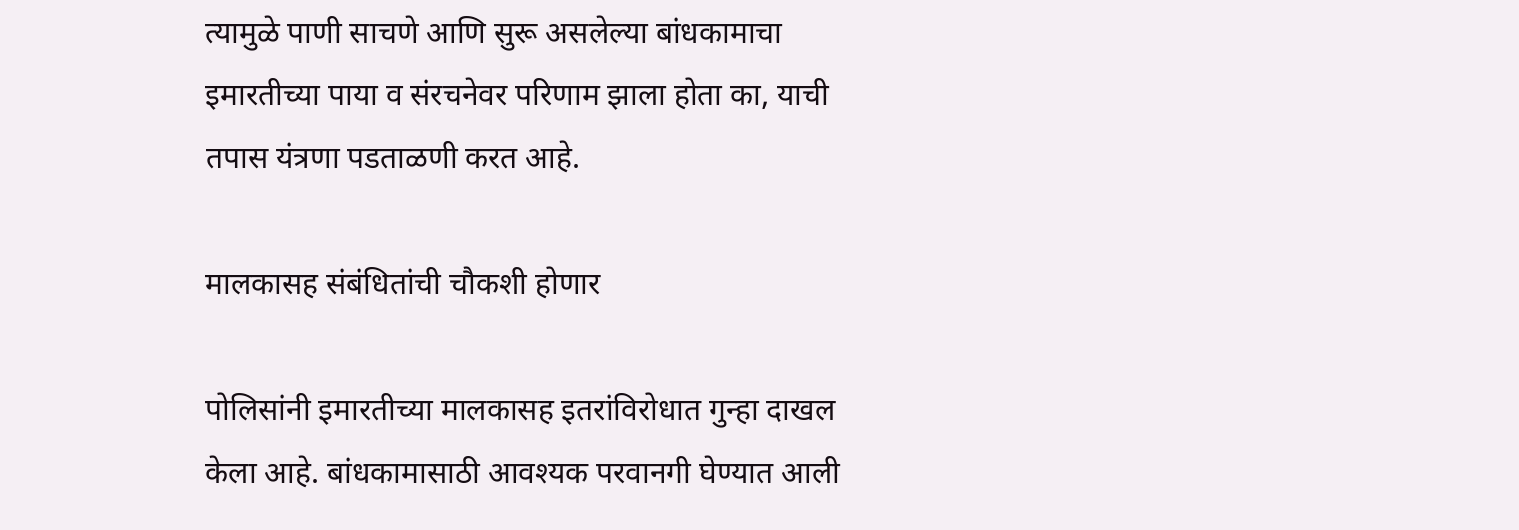त्यामुळे पाणी साचणे आणि सुरू असलेल्या बांधकामाचा इमारतीच्या पाया व संरचनेवर परिणाम झाला होता का, याची तपास यंत्रणा पडताळणी करत आहे.

मालकासह संबंधितांची चौकशी होणार

पोलिसांनी इमारतीच्या मालकासह इतरांविरोधात गुन्हा दाखल केला आहे. बांधकामासाठी आवश्यक परवानगी घेण्यात आली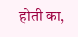होती का,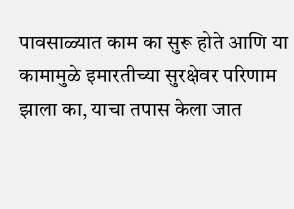पावसाळ्यात काम का सुरू होते आणि या कामामुळे इमारतीच्या सुरक्षेवर परिणाम झाला का, याचा तपास केला जात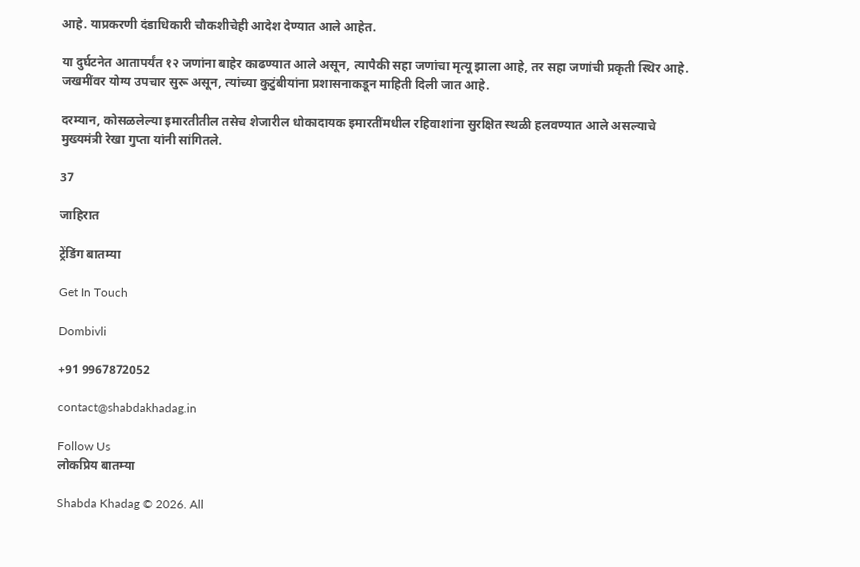आहे. याप्रकरणी दंडाधिकारी चौकशीचेही आदेश देण्यात आले आहेत.

या दुर्घटनेत आतापर्यंत १२ जणांना बाहेर काढण्यात आले असून, त्यापैकी सहा जणांचा मृत्यू झाला आहे, तर सहा जणांची प्रकृती स्थिर आहे. जखमींवर योग्य उपचार सुरू असून, त्यांच्या कुटुंबीयांना प्रशासनाकडून माहिती दिली जात आहे.

दरम्यान, कोसळलेल्या इमारतीतील तसेच शेजारील धोकादायक इमारतींमधील रहिवाशांना सुरक्षित स्थळी हलवण्यात आले असल्याचे मुख्यमंत्री रेखा गुप्ता यांनी सांगितले.

37

जाहिरात

ट्रेंडिंग बातम्या

Get In Touch

Dombivli

+91 9967872052

contact@shabdakhadag.in

Follow Us
लोकप्रिय बातम्या

Shabda Khadag © 2026. All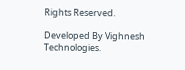Rights Reserved.

Developed By Vighnesh Technologies.